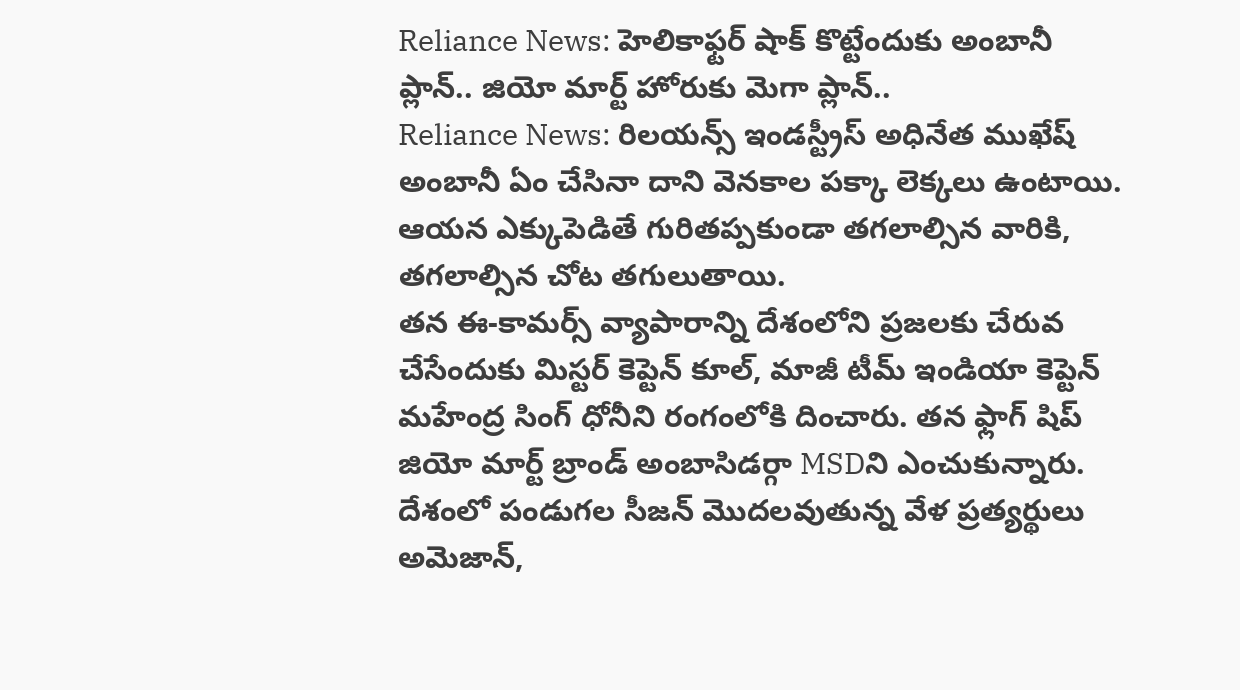Reliance News: హెలికాఫ్టర్ షాక్ కొట్టేందుకు అంబానీ ప్లాన్.. జియో మార్ట్ హోరుకు మెగా ప్లాన్..
Reliance News: రిలయన్స్ ఇండస్ట్రీస్ అధినేత ముఖేష్ అంబానీ ఏం చేసినా దాని వెనకాల పక్కా లెక్కలు ఉంటాయి. ఆయన ఎక్కుపెడితే గురితప్పకుండా తగలాల్సిన వారికి, తగలాల్సిన చోట తగులుతాయి.
తన ఈ-కామర్స్ వ్యాపారాన్ని దేశంలోని ప్రజలకు చేరువ చేసేందుకు మిస్టర్ కెప్టెన్ కూల్, మాజీ టీమ్ ఇండియా కెప్టెన్ మహేంద్ర సింగ్ ధోనీని రంగంలోకి దించారు. తన ఫ్లాగ్ షిప్ జియో మార్ట్ బ్రాండ్ అంబాసిడర్గా MSDని ఎంచుకున్నారు. దేశంలో పండుగల సీజన్ మెుదలవుతున్న వేళ ప్రత్యర్థులు అమెజాన్,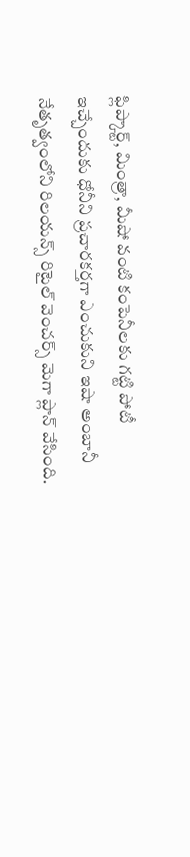ఫ్లిప్కార్ట్, మింత్రా, మీషో వంటి కంపెనీలకు గట్టి పోటీ ఇచ్చేందుకు ధోనీని ప్రచారకర్తగా ఎంచుకుని ఇషా అంబానీ నేతృత్వంలోని రిలయన్స్ రిటైల్ వెంచర్స్ మెగా ప్లాన్ వేసింది.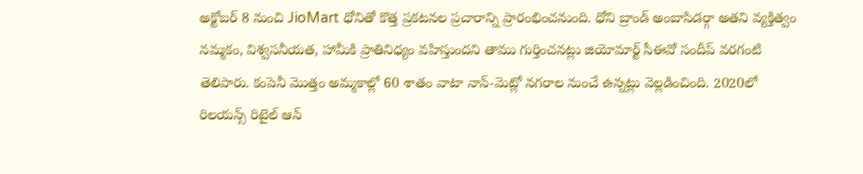అక్టోబర్ 8 నుంచి JioMart ధోనితో కొత్త ప్రకటనల ప్రచారాన్ని ప్రారంభించనుంది. ధోని బ్రాండ్ అంబాసిడర్గా అతని వ్యక్తిత్వం నమ్మకం, విశ్వసనీయత, హామీకి ప్రాతినిధ్యం వహిస్తుందని తాము గుర్తించనట్లు జియోమార్ట్ సీఈవో సందీప్ వరగంటి తెలిపారు. కంపెనీ మెుత్తం అమ్మకాల్లో 60 శాతం వాటా నాన్-మెట్లో నగరాల నుంచే ఉన్నట్లు వెల్లడించింది. 2020లో రిలయన్స్ రిటైల్ ఆన్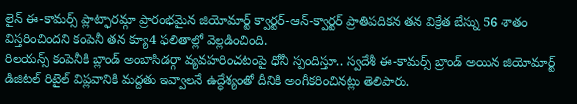లైన్ ఈ-కామర్స్ ప్లాట్ఫారమ్గా ప్రారంభమైన జియోమార్ట్ క్వార్టర్-ఆన్-క్వార్టర్ ప్రాతిపదికన తన విక్రేత బేస్ను 56 శాతం విస్తరించిందని కంపెనీ తన క్యూ4 ఫలితాల్లో వెల్లడించింది.
రిలయన్స్ కంపెనీకి బ్లాండ్ అంబాసిడర్గా వ్యవహరించటంపై ధోనీ స్పందిస్తూ.. స్వదేశీ ఈ-కామర్స్ బ్రాండ్ అయిన జియోమార్ట్ డిజిటల్ రిటైల్ విప్లవానికి మద్దతు ఇవ్వాలనే ఉద్ధేశ్యంతో దీనికి అంగీకరించినట్లు తెలిపారు.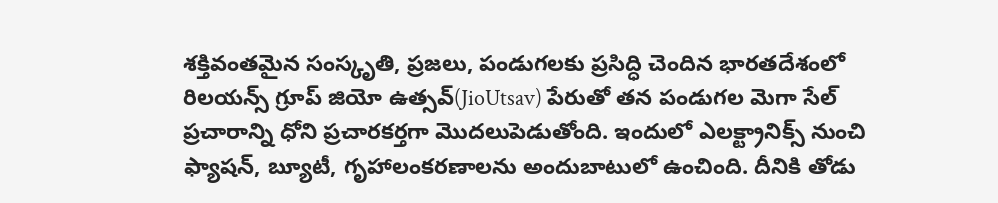శక్తివంతమైన సంస్కృతి, ప్రజలు, పండుగలకు ప్రసిద్ధి చెందిన భారతదేశంలో రిలయన్స్ గ్రూప్ జియో ఉత్సవ్(JioUtsav) పేరుతో తన పండుగల మెగా సేల్ ప్రచారాన్ని ధోని ప్రచారకర్తగా మెుదలుపెడుతోంది. ఇందులో ఎలక్ట్రానిక్స్ నుంచి ఫ్యాషన్, బ్యూటీ, గృహాలంకరణాలను అందుబాటులో ఉంచింది. దీనికి తోడు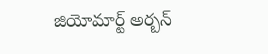జియోమార్ట్ అర్బన్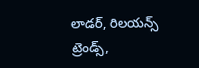లాడర్, రిలయన్స్ ట్రెండ్స్,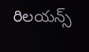రిలయన్స్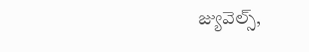జ్యువెల్స్,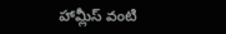హామ్లీస్ వంటి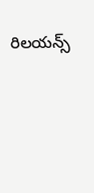రిలయన్స్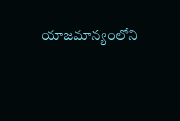యాజమాన్యంలోని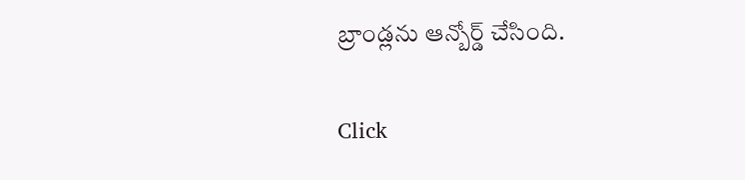బ్రాండ్లను ఆన్బోర్డ్ చేసింది.


Click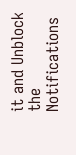it and Unblock the Notifications